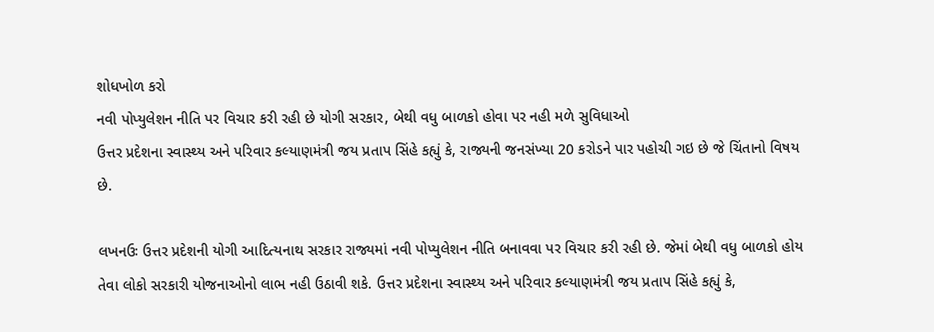શોધખોળ કરો
નવી પોપ્યુલેશન નીતિ પર વિચાર કરી રહી છે યોગી સરકાર, બેથી વધુ બાળકો હોવા પર નહી મળે સુવિધાઓ
ઉત્તર પ્રદેશના સ્વાસ્થ્ય અને પરિવાર કલ્યાણમંત્રી જય પ્રતાપ સિંહે કહ્યું કે, રાજ્યની જનસંખ્યા 20 કરોડને પાર પહોચી ગઇ છે જે ચિંતાનો વિષય છે.

લખનઉઃ ઉત્તર પ્રદેશની યોગી આદિત્યનાથ સરકાર રાજ્યમાં નવી પોપ્યુલેશન નીતિ બનાવવા પર વિચાર કરી રહી છે. જેમાં બેથી વધુ બાળકો હોય તેવા લોકો સરકારી યોજનાઓનો લાભ નહી ઉઠાવી શકે. ઉત્તર પ્રદેશના સ્વાસ્થ્ય અને પરિવાર કલ્યાણમંત્રી જય પ્રતાપ સિંહે કહ્યું કે,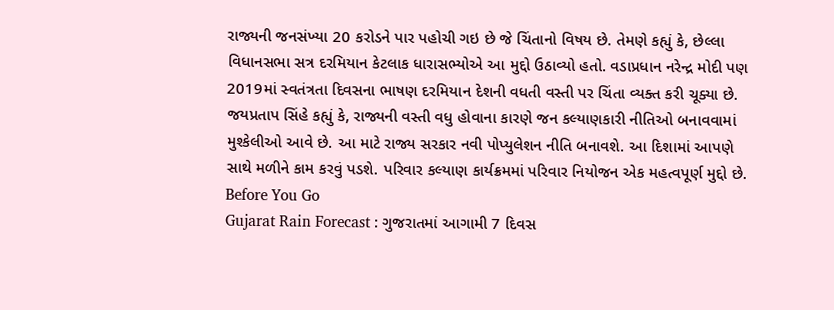રાજ્યની જનસંખ્યા 20 કરોડને પાર પહોચી ગઇ છે જે ચિંતાનો વિષય છે. તેમણે કહ્યું કે, છેલ્લા વિધાનસભા સત્ર દરમિયાન કેટલાક ધારાસભ્યોએ આ મુદ્દો ઉઠાવ્યો હતો. વડાપ્રધાન નરેન્દ્ર મોદી પણ 2019માં સ્વતંત્રતા દિવસના ભાષણ દરમિયાન દેશની વધતી વસ્તી પર ચિંતા વ્યક્ત કરી ચૂક્યા છે. જયપ્રતાપ સિંહે કહ્યું કે, રાજ્યની વસ્તી વધુ હોવાના કારણે જન કલ્યાણકારી નીતિઓ બનાવવામાં મુશ્કેલીઓ આવે છે. આ માટે રાજ્ય સરકાર નવી પોપ્યુલેશન નીતિ બનાવશે. આ દિશામાં આપણે સાથે મળીને કામ કરવું પડશે. પરિવાર કલ્યાણ કાર્યક્રમમાં પરિવાર નિયોજન એક મહત્વપૂર્ણ મુદ્દો છે.
Before You Go
Gujarat Rain Forecast : ગુજરાતમાં આગામી 7 દિવસ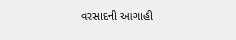વરસાદની આગાહી